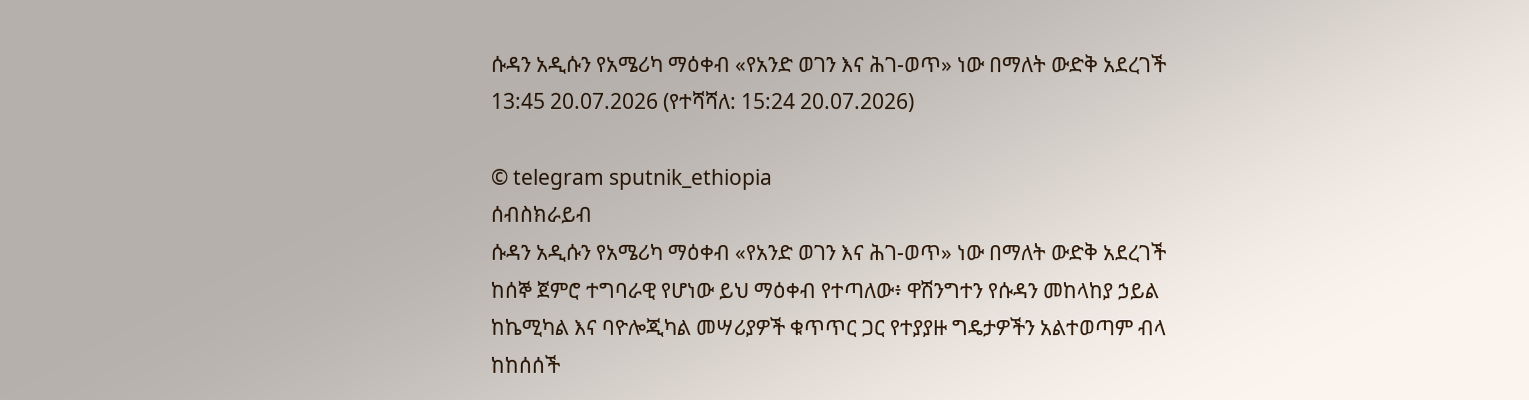ሱዳን አዲሱን የአሜሪካ ማዕቀብ «የአንድ ወገን እና ሕገ-ወጥ» ነው በማለት ውድቅ አደረገች
13:45 20.07.2026 (የተሻሻለ: 15:24 20.07.2026)

© telegram sputnik_ethiopia
ሰብስክራይብ
ሱዳን አዲሱን የአሜሪካ ማዕቀብ «የአንድ ወገን እና ሕገ-ወጥ» ነው በማለት ውድቅ አደረገች
ከሰኞ ጀምሮ ተግባራዊ የሆነው ይህ ማዕቀብ የተጣለው፥ ዋሽንግተን የሱዳን መከላከያ ኃይል ከኬሚካል እና ባዮሎጂካል መሣሪያዎች ቁጥጥር ጋር የተያያዙ ግዴታዎችን አልተወጣም ብላ ከከሰሰች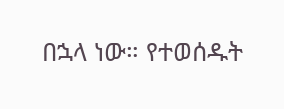በኋላ ነው። የተወሰዱት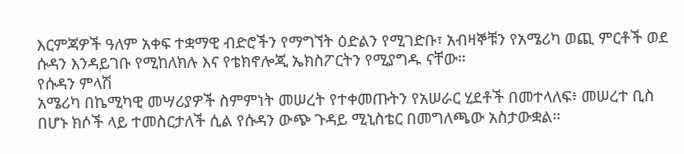እርምጃዎች ዓለም አቀፍ ተቋማዊ ብድሮችን የማግኘት ዕድልን የሚገድቡ፣ አብዛኞቹን የአሜሪካ ወጪ ምርቶች ወደ ሱዳን እንዳይገቡ የሚከለክሉ እና የቴክኖሎጂ ኤክስፖርትን የሚያግዱ ናቸው።
የሱዳን ምላሽ
አሜሪካ በኬሚካዊ መሣሪያዎች ስምምነት መሠረት የተቀመጡትን የአሠራር ሂደቶች በመተላለፍ፥ መሠረተ ቢስ በሆኑ ክሶች ላይ ተመስርታለች ሲል የሱዳን ውጭ ጉዳይ ሚኒስቴር በመግለጫው አስታውቋል።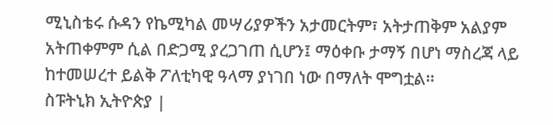ሚኒስቴሩ ሱዳን የኬሚካል መሣሪያዎችን አታመርትም፣ አትታጠቅም አልያም አትጠቀምም ሲል በድጋሚ ያረጋገጠ ሲሆን፤ ማዕቀቡ ታማኝ በሆነ ማስረጃ ላይ ከተመሠረተ ይልቅ ፖለቲካዊ ዓላማ ያነገበ ነው በማለት ሞግቷል።
ስፑትኒክ ኢትዮጵያ |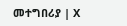መተግበሪያ | X